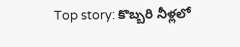Top story: కొబ్బరి నీళ్లలో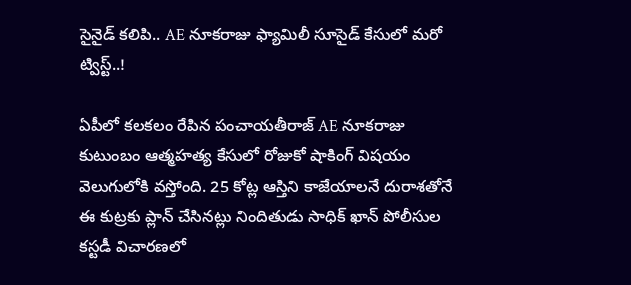సైనైడ్‌ కలిపి.. AE నూకరాజు ఫ్యామిలీ సూసైడ్‌ కేసులో మరో ట్విస్ట్‌..!

ఏపీలో కలకలం రేపిన పంచాయతీరాజ్ AE నూకరాజు కుటుంబం ఆత్మహత్య కేసులో రోజుకో షాకింగ్ విషయం వెలుగులోకి వస్తోంది. 25 కోట్ల ఆస్తిని కాజేయాలనే దురాశతోనే ఈ కుట్రకు ప్లాన్ చేసినట్లు నిందితుడు సాధిక్ ఖాన్ పోలీసుల కస్టడీ విచారణలో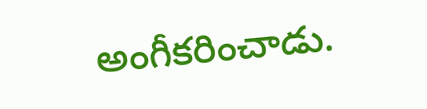అంగీకరించాడు.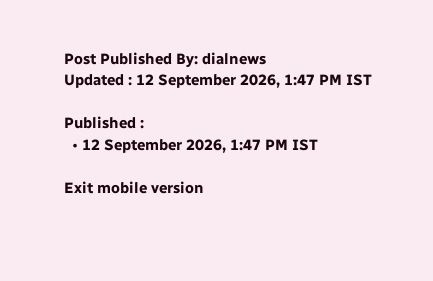Post Published By: dialnews
Updated : 12 September 2026, 1:47 PM IST

Published :
  • 12 September 2026, 1:47 PM IST

Exit mobile version